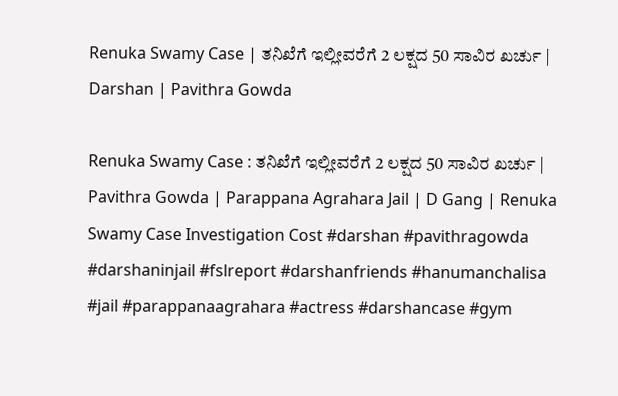Renuka Swamy Case | ತನಿಖೆಗೆ ಇಲ್ಲೀವರೆಗೆ 2 ಲಕ್ಷದ 50 ಸಾವಿರ ಖರ್ಚು | Darshan | Pavithra Gowda

Renuka Swamy Case : ತನಿಖೆಗೆ ಇಲ್ಲೀವರೆಗೆ 2 ಲಕ್ಷದ 50 ಸಾವಿರ ಖರ್ಚು | Pavithra Gowda | Parappana Agrahara Jail | D Gang | Renuka Swamy Case Investigation Cost #darshan #pavithragowda #darshaninjail #fslreport #darshanfriends #hanumanchalisa #jail #parappanaagrahara #actress #darshancase #gym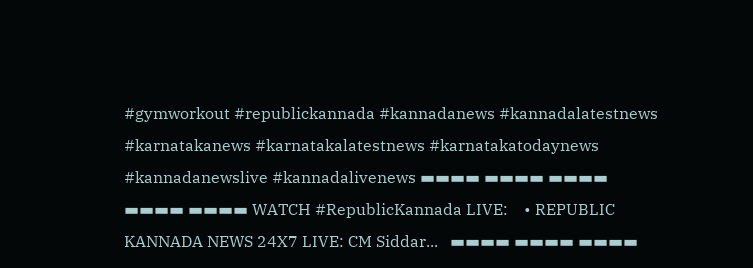#gymworkout #republickannada #kannadanews #kannadalatestnews #karnatakanews #karnatakalatestnews #karnatakatodaynews #kannadanewslive #kannadalivenews ▬▬▬▬ ▬▬▬▬ ▬▬▬▬ ▬▬▬▬ ▬▬▬▬ WATCH #RepublicKannada LIVE:    • REPUBLIC KANNADA NEWS 24X7 LIVE: CM Siddar...   ▬▬▬▬ ▬▬▬▬ ▬▬▬▬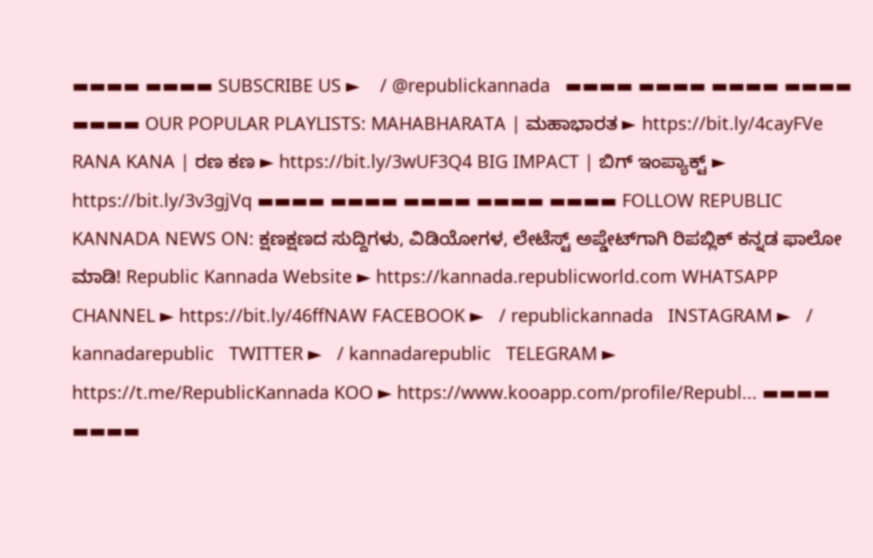▬▬▬▬ ▬▬▬▬ SUBSCRIBE US ►    / @republickannada   ▬▬▬▬ ▬▬▬▬ ▬▬▬▬ ▬▬▬▬ ▬▬▬▬ OUR POPULAR PLAYLISTS: MAHABHARATA | ಮಹಾಭಾರತ ► https://bit.ly/4cayFVe RANA KANA | ರಣ ಕಣ ► https://bit.ly/3wUF3Q4 BIG IMPACT | ಬಿಗ್ ಇಂಪ್ಯಾಕ್ಟ್ ► https://bit.ly/3v3gjVq ▬▬▬▬ ▬▬▬▬ ▬▬▬▬ ▬▬▬▬ ▬▬▬▬ FOLLOW REPUBLIC KANNADA NEWS ON: ಕ್ಷಣಕ್ಷಣದ ಸುದ್ದಿಗಳು, ವಿಡಿಯೋಗಳ, ಲೇಟೆಸ್ಟ್ ಅಪ್ಡೇಟ್‌ಗಾಗಿ ರಿಪಬ್ಲಿಕ್ ಕನ್ನಡ ಫಾಲೋ ಮಾಡಿ! Republic Kannada Website ► https://kannada.republicworld.com WHATSAPP CHANNEL ► https://bit.ly/46ffNAW FACEBOOK ►   / republickannada   INSTAGRAM ►   / kannadarepublic   TWITTER ►   / kannadarepublic   TELEGRAM ► https://t.me/RepublicKannada KOO ► https://www.kooapp.com/profile/Republ... ▬▬▬▬ ▬▬▬▬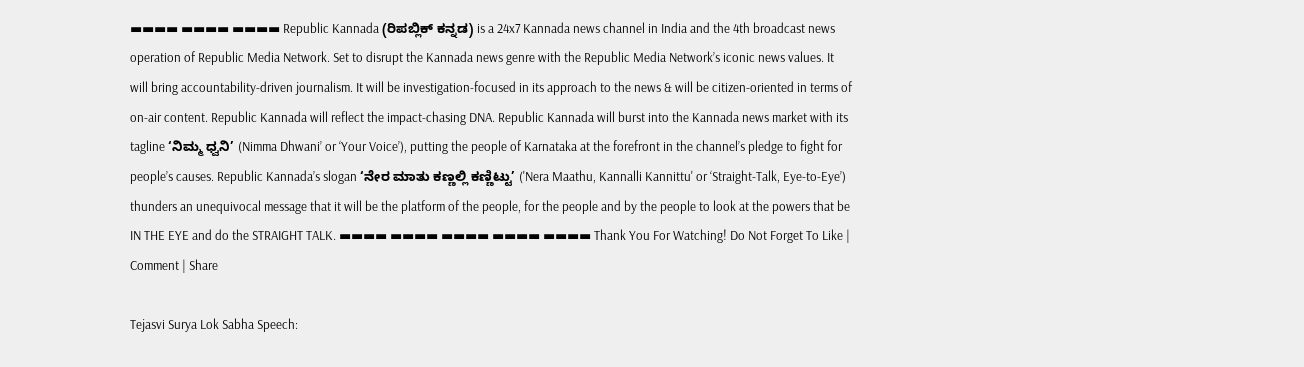▬▬▬▬ ▬▬▬▬ ▬▬▬▬ Republic Kannada (ರಿಪಬ್ಲಿಕ್ ಕನ್ನಡ) is a 24x7 Kannada news channel in India and the 4th broadcast news operation of Republic Media Network. Set to disrupt the Kannada news genre with the Republic Media Network’s iconic news values. It will bring accountability-driven journalism. It will be investigation-focused in its approach to the news & will be citizen-oriented in terms of on-air content. Republic Kannada will reflect the impact-chasing DNA. Republic Kannada will burst into the Kannada news market with its tagline ‘ನಿಮ್ಮ ಧ್ವನಿ’ (Nimma Dhwani’ or ‘Your Voice’), putting the people of Karnataka at the forefront in the channel’s pledge to fight for people’s causes. Republic Kannada’s slogan ‘ನೇರ ಮಾತು ಕಣ್ಣಲ್ಲಿ ಕಣ್ಣಿಟ್ಟು’ ('Nera Maathu, Kannalli Kannittu' or ‘Straight-Talk, Eye-to-Eye’) thunders an unequivocal message that it will be the platform of the people, for the people and by the people to look at the powers that be IN THE EYE and do the STRAIGHT TALK. ▬▬▬▬ ▬▬▬▬ ▬▬▬▬ ▬▬▬▬ ▬▬▬▬ Thank You For Watching! Do Not Forget To Like | Comment | Share

Tejasvi Surya Lok Sabha Speech: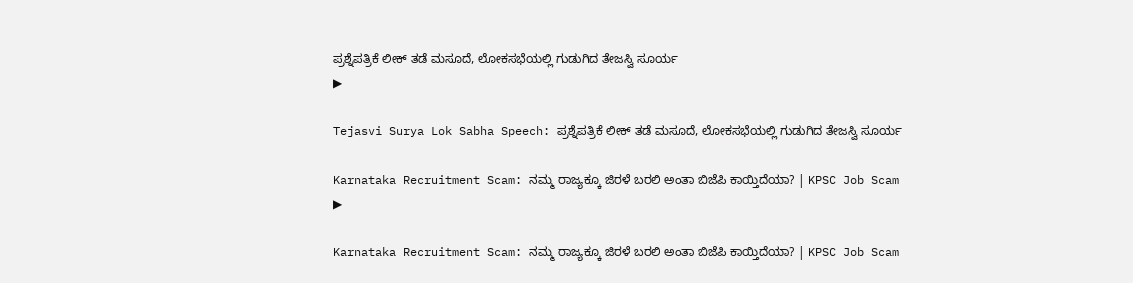ಪ್ರಶ್ನೆಪತ್ರಿಕೆ ಲೀಕ್ ತಡೆ ಮಸೂದೆ, ಲೋಕಸಭೆಯಲ್ಲಿ ಗುಡುಗಿದ ತೇಜಸ್ವಿ ಸೂರ್ಯ
▶

Tejasvi Surya Lok Sabha Speech: ಪ್ರಶ್ನೆಪತ್ರಿಕೆ ಲೀಕ್ ತಡೆ ಮಸೂದೆ, ಲೋಕಸಭೆಯಲ್ಲಿ ಗುಡುಗಿದ ತೇಜಸ್ವಿ ಸೂರ್ಯ

Karnataka Recruitment Scam: ನಮ್ಮ ರಾಜ್ಯಕ್ಕೂ ಜಿರಳೆ ಬರಲಿ ಅಂತಾ ಬಿಜೆಪಿ ಕಾಯ್ತಿದೆಯಾ? | KPSC Job Scam
▶

Karnataka Recruitment Scam: ನಮ್ಮ ರಾಜ್ಯಕ್ಕೂ ಜಿರಳೆ ಬರಲಿ ಅಂತಾ ಬಿಜೆಪಿ ಕಾಯ್ತಿದೆಯಾ? | KPSC Job Scam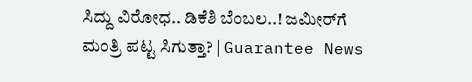ಸಿದ್ದು ವಿರೋಧ.. ಡಿಕೆಶಿ ಬೆಂಬಲ..! ಜಮೀರ್‌ಗೆ ಮಂತ್ರಿ ಪಟ್ಟ ಸಿಗುತ್ತಾ? | Guarantee News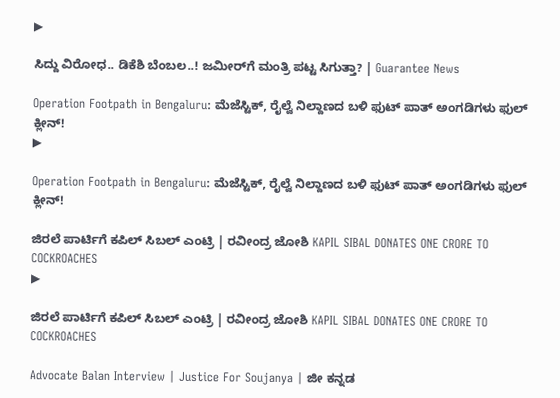▶

ಸಿದ್ದು ವಿರೋಧ.. ಡಿಕೆಶಿ ಬೆಂಬಲ..! ಜಮೀರ್‌ಗೆ ಮಂತ್ರಿ ಪಟ್ಟ ಸಿಗುತ್ತಾ? | Guarantee News

Operation Footpath in Bengaluru: ಮೆಜೆಸ್ಟಿಕ್, ರೈಲ್ವೆ ನಿಲ್ದಾಣದ ಬಳಿ ಫುಟ್ ಪಾತ್ ಅಂಗಡಿಗಳು ಫುಲ್ ಕ್ಲೀನ್!
▶

Operation Footpath in Bengaluru: ಮೆಜೆಸ್ಟಿಕ್, ರೈಲ್ವೆ ನಿಲ್ದಾಣದ ಬಳಿ ಫುಟ್ ಪಾತ್ ಅಂಗಡಿಗಳು ಫುಲ್ ಕ್ಲೀನ್!

ಜಿರಲೆ ಪಾರ್ಟಿಗೆ ಕಪಿಲ್ ಸಿಬಲ್ ಎಂಟ್ರಿ | ರವೀಂದ್ರ ಜೋಶಿ KAPIL SIBAL DONATES ONE CRORE TO COCKROACHES
▶

ಜಿರಲೆ ಪಾರ್ಟಿಗೆ ಕಪಿಲ್ ಸಿಬಲ್ ಎಂಟ್ರಿ | ರವೀಂದ್ರ ಜೋಶಿ KAPIL SIBAL DONATES ONE CRORE TO COCKROACHES

Advocate Balan Interview | Justice For Soujanya | ಜೀ ಕನ್ನಡ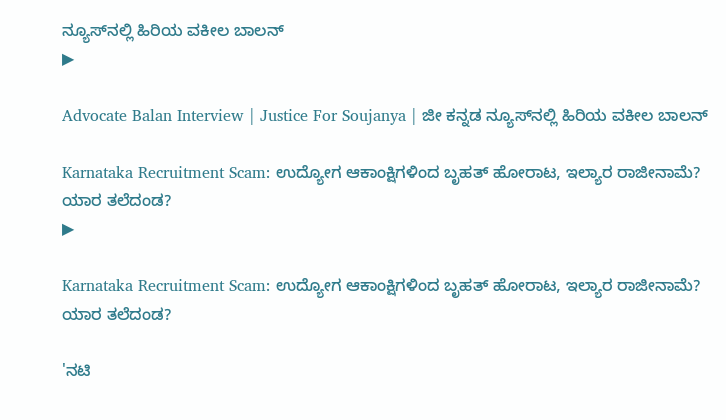ನ್ಯೂಸ್‌ನಲ್ಲಿ ಹಿರಿಯ ವಕೀಲ ಬಾಲನ್‌
▶

Advocate Balan Interview | Justice For Soujanya | ಜೀ ಕನ್ನಡ ನ್ಯೂಸ್‌ನಲ್ಲಿ ಹಿರಿಯ ವಕೀಲ ಬಾಲನ್‌

Karnataka Recruitment Scam: ಉದ್ಯೋಗ ಆಕಾಂಕ್ಷಿಗಳಿಂದ ಬೃಹತ್ ಹೋರಾಟ, ಇಲ್ಯಾರ ರಾಜೀನಾಮೆ? ಯಾರ ತಲೆದಂಡ?
▶

Karnataka Recruitment Scam: ಉದ್ಯೋಗ ಆಕಾಂಕ್ಷಿಗಳಿಂದ ಬೃಹತ್ ಹೋರಾಟ, ಇಲ್ಯಾರ ರಾಜೀನಾಮೆ? ಯಾರ ತಲೆದಂಡ?

'ನಟಿ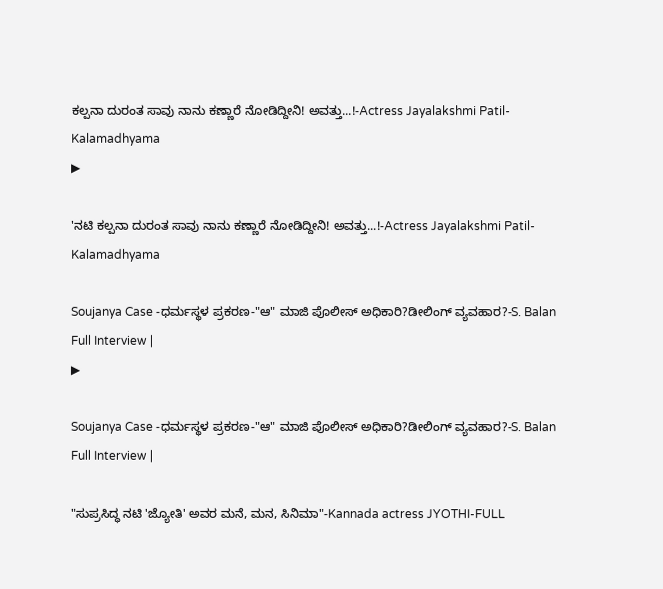ಕಲ್ಪನಾ ದುರಂತ ಸಾವು ನಾನು ಕಣ್ಣಾರೆ ನೋಡಿದ್ದೀನಿ! ಅವತ್ತು...!-Actress Jayalakshmi Patil-Kalamadhyama
▶

'ನಟಿ ಕಲ್ಪನಾ ದುರಂತ ಸಾವು ನಾನು ಕಣ್ಣಾರೆ ನೋಡಿದ್ದೀನಿ! ಅವತ್ತು...!-Actress Jayalakshmi Patil-Kalamadhyama

Soujanya Case -ಧರ್ಮಸ್ಥಳ ಪ್ರಕರಣ-"ಆ" ಮಾಜಿ ಪೊಲೀಸ್‌ ಅಧಿಕಾರಿ?ಡೀಲಿಂಗ್‌ ವ್ಯವಹಾರ?-S. Balan Full Interview |
▶

Soujanya Case -ಧರ್ಮಸ್ಥಳ ಪ್ರಕರಣ-"ಆ" ಮಾಜಿ ಪೊಲೀಸ್‌ ಅಧಿಕಾರಿ?ಡೀಲಿಂಗ್‌ ವ್ಯವಹಾರ?-S. Balan Full Interview |

"ಸುಪ್ರಸಿದ್ಧ ನಟಿ 'ಜ್ಯೋತಿ' ಅವರ ಮನೆ, ಮನ, ಸಿನಿಮಾ"-Kannada actress JYOTHI-FULL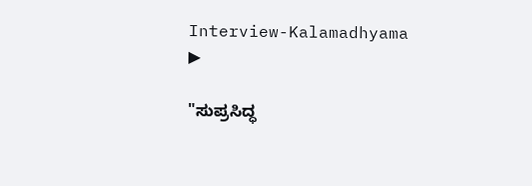Interview-Kalamadhyama
▶

"ಸುಪ್ರಸಿದ್ಧ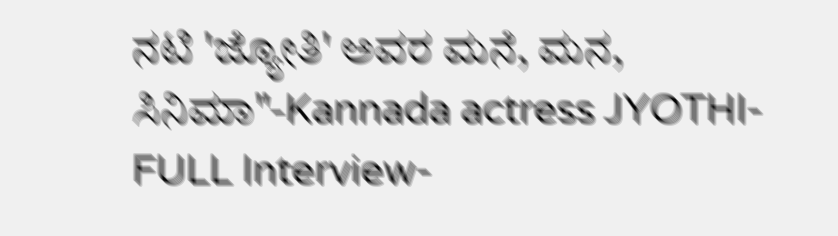ನಟಿ 'ಜ್ಯೋತಿ' ಅವರ ಮನೆ, ಮನ, ಸಿನಿಮಾ"-Kannada actress JYOTHI-FULL Interview-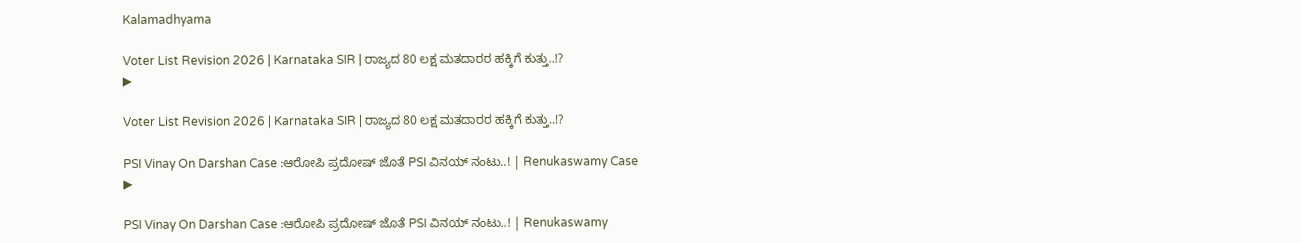Kalamadhyama

Voter List Revision 2026 | Karnataka SIR | ರಾಜ್ಯದ 80 ಲಕ್ಷ ಮತದಾರರ ಹಕ್ಕಿಗೆ ಕುತ್ತು..!?
▶

Voter List Revision 2026 | Karnataka SIR | ರಾಜ್ಯದ 80 ಲಕ್ಷ ಮತದಾರರ ಹಕ್ಕಿಗೆ ಕುತ್ತು..!?

PSI Vinay On Darshan Case :ಆರೋಪಿ ಪ್ರದೋಷ್ ಜೊತೆ PSI ವಿನಯ್ ನಂಟು..! | Renukaswamy Case
▶

PSI Vinay On Darshan Case :ಆರೋಪಿ ಪ್ರದೋಷ್ ಜೊತೆ PSI ವಿನಯ್ ನಂಟು..! | Renukaswamy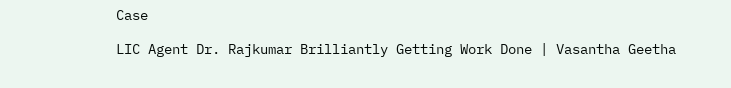Case

LIC Agent Dr. Rajkumar Brilliantly Getting Work Done | Vasantha Geetha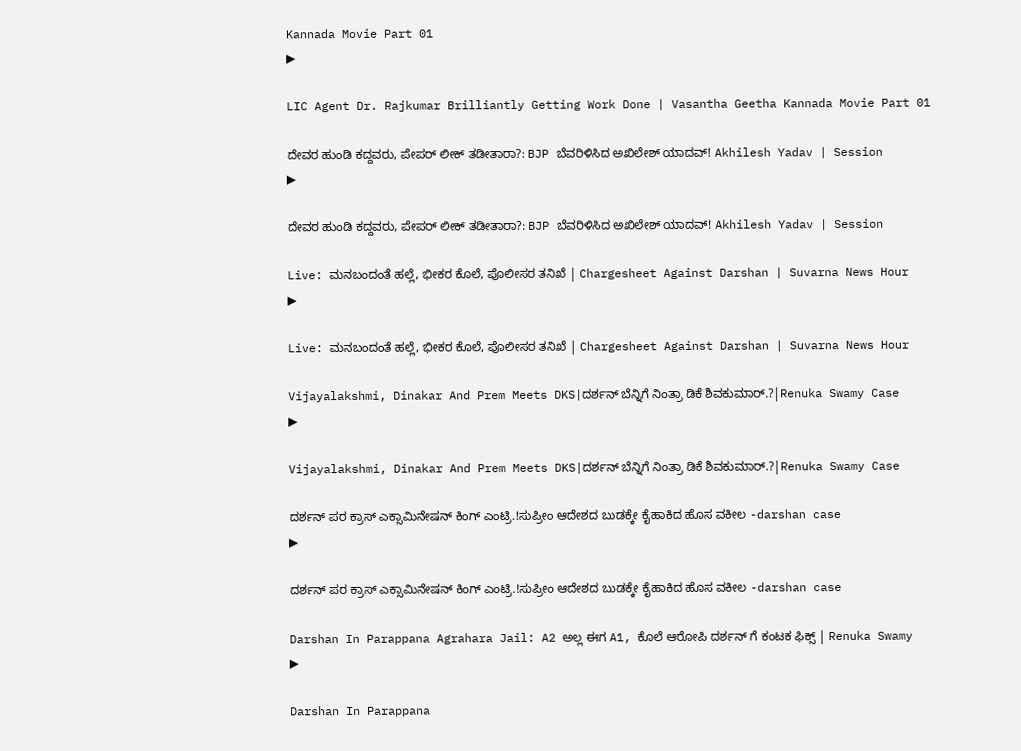Kannada Movie Part 01
▶

LIC Agent Dr. Rajkumar Brilliantly Getting Work Done | Vasantha Geetha Kannada Movie Part 01

ದೇವರ ಹುಂಡಿ ಕದ್ದವರು, ಪೇಪರ್ ಲೀಕ್ ತಡೀತಾರಾ?: BJP ಬೆವರಿಳಿಸಿದ ಅಖಿಲೇಶ್ ಯಾದವ್! Akhilesh Yadav | Session
▶

ದೇವರ ಹುಂಡಿ ಕದ್ದವರು, ಪೇಪರ್ ಲೀಕ್ ತಡೀತಾರಾ?: BJP ಬೆವರಿಳಿಸಿದ ಅಖಿಲೇಶ್ ಯಾದವ್! Akhilesh Yadav | Session

Live: ಮನಬಂದಂತೆ ಹಲ್ಲೆ, ಭೀಕರ ಕೊಲೆ, ಪೊಲೀಸರ ತನಿಖೆ | Chargesheet Against Darshan | Suvarna News Hour
▶

Live: ಮನಬಂದಂತೆ ಹಲ್ಲೆ, ಭೀಕರ ಕೊಲೆ, ಪೊಲೀಸರ ತನಿಖೆ | Chargesheet Against Darshan | Suvarna News Hour

Vijayalakshmi, Dinakar And Prem Meets DKS|ದರ್ಶನ್ ಬೆನ್ನಿಗೆ ನಿಂತ್ರಾ ಡಿಕೆ ಶಿವಕುಮಾರ್.?|Renuka Swamy Case
▶

Vijayalakshmi, Dinakar And Prem Meets DKS|ದರ್ಶನ್ ಬೆನ್ನಿಗೆ ನಿಂತ್ರಾ ಡಿಕೆ ಶಿವಕುಮಾರ್.?|Renuka Swamy Case

ದರ್ಶನ್‌ ಪರ ಕ್ರಾಸ್‌ ಎಕ್ಸಾಮಿನೇಷನ್ ಕಿಂಗ್ ಎಂಟ್ರಿ.!ಸುಪ್ರೀಂ ಆದೇಶದ ಬುಡಕ್ಕೇ ಕೈಹಾಕಿದ ಹೊಸ ವಕೀಲ -darshan case
▶

ದರ್ಶನ್‌ ಪರ ಕ್ರಾಸ್‌ ಎಕ್ಸಾಮಿನೇಷನ್ ಕಿಂಗ್ ಎಂಟ್ರಿ.!ಸುಪ್ರೀಂ ಆದೇಶದ ಬುಡಕ್ಕೇ ಕೈಹಾಕಿದ ಹೊಸ ವಕೀಲ -darshan case

Darshan In Parappana Agrahara Jail: A2 ಅಲ್ಲ ಈಗ A1, ಕೊಲೆ ಆರೋಪಿ ದರ್ಶನ್ ಗೆ ಕಂಟಕ ಫಿಕ್ಸ್ | Renuka Swamy
▶

Darshan In Parappana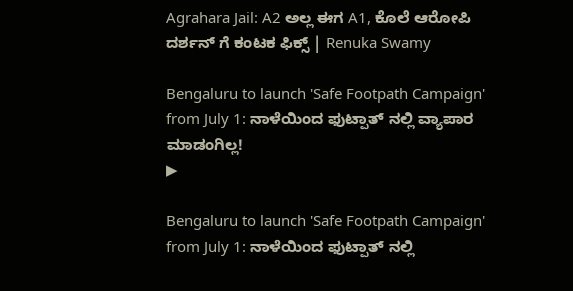Agrahara Jail: A2 ಅಲ್ಲ ಈಗ A1, ಕೊಲೆ ಆರೋಪಿ ದರ್ಶನ್ ಗೆ ಕಂಟಕ ಫಿಕ್ಸ್ | Renuka Swamy

Bengaluru to launch 'Safe Footpath Campaign' from July 1: ನಾಳೆಯಿಂದ ಫುಟ್ಪಾತ್ ನಲ್ಲಿ ವ್ಯಾಪಾರ ಮಾಡಂಗಿಲ್ಲ!
▶

Bengaluru to launch 'Safe Footpath Campaign' from July 1: ನಾಳೆಯಿಂದ ಫುಟ್ಪಾತ್ ನಲ್ಲಿ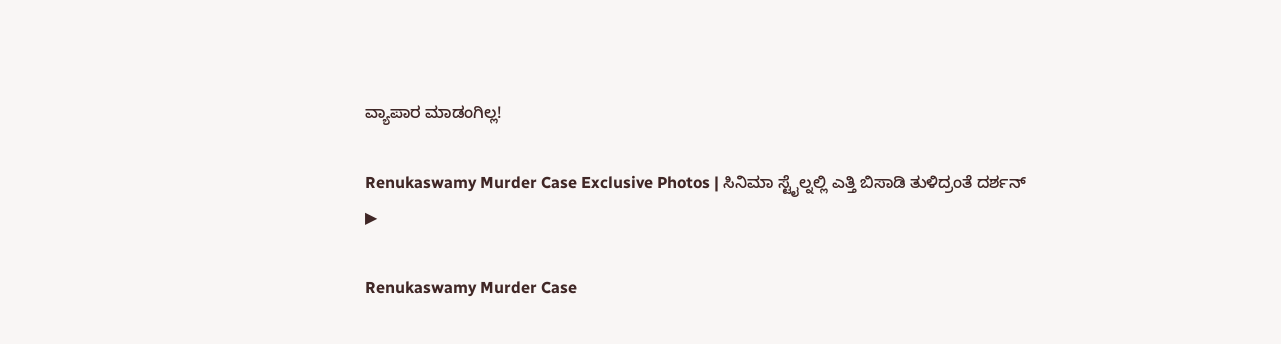ವ್ಯಾಪಾರ ಮಾಡಂಗಿಲ್ಲ!

Renukaswamy Murder Case Exclusive Photos | ಸಿನಿಮಾ ಸ್ಟೈಲ್ನಲ್ಲಿ ಎತ್ತಿ ಬಿಸಾಡಿ ತುಳಿದ್ರಂತೆ ದರ್ಶನ್
▶

Renukaswamy Murder Case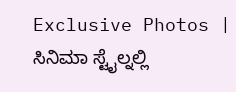Exclusive Photos | ಸಿನಿಮಾ ಸ್ಟೈಲ್ನಲ್ಲಿ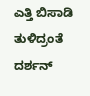ಎತ್ತಿ ಬಿಸಾಡಿ ತುಳಿದ್ರಂತೆ ದರ್ಶನ್